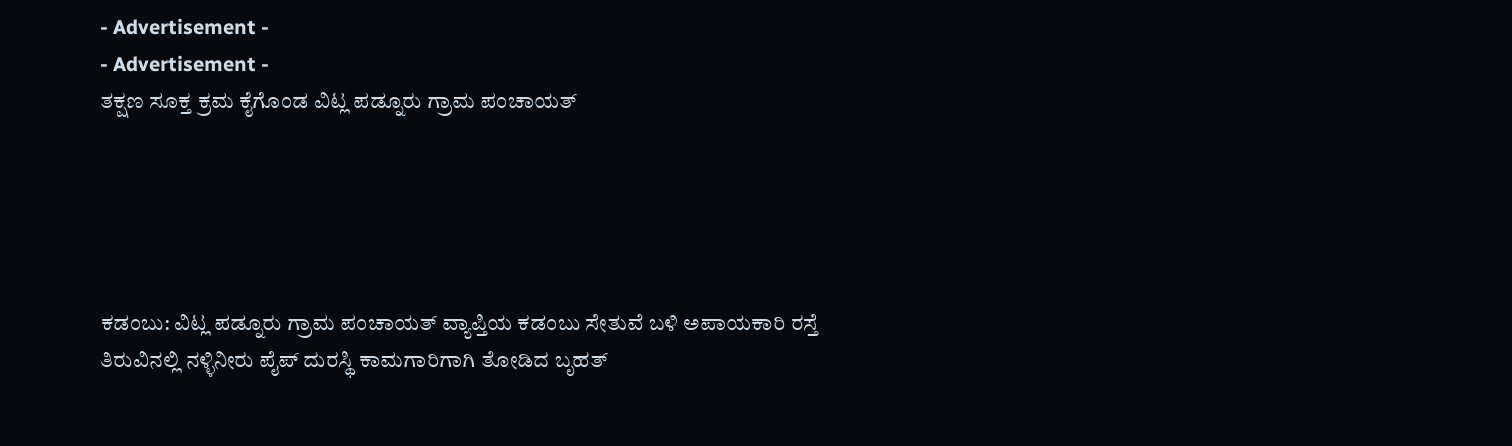- Advertisement -
- Advertisement -
ತಕ್ಷಣ ಸೂಕ್ತ ಕ್ರಮ ಕೈಗೊಂಡ ವಿಟ್ಲ ಪಡ್ನೂರು ಗ್ರಾಮ ಪಂಚಾಯತ್





ಕಡಂಬು: ವಿಟ್ಲ ಪಡ್ನೂರು ಗ್ರಾಮ ಪಂಚಾಯತ್ ವ್ಯಾಪ್ತಿಯ ಕಡಂಬು ಸೇತುವೆ ಬಳಿ ಅಪಾಯಕಾರಿ ರಸ್ತೆ ತಿರುವಿನಲ್ಲಿ ನಳ್ಳಿನೀರು ಪೈಪ್ ದುರಸ್ಥಿ ಕಾಮಗಾರಿಗಾಗಿ ತೋಡಿದ ಬೃಹತ್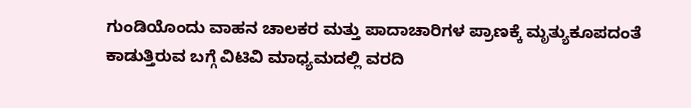ಗುಂಡಿಯೊಂದು ವಾಹನ ಚಾಲಕರ ಮತ್ತು ಪಾದಾಚಾರಿಗಳ ಪ್ರಾಣಕ್ಕೆ ಮೃತ್ಯುಕೂಪದಂತೆ ಕಾಡುತ್ತಿರುವ ಬಗ್ಗೆ ವಿಟಿವಿ ಮಾಧ್ಯಮದಲ್ಲಿ ವರದಿ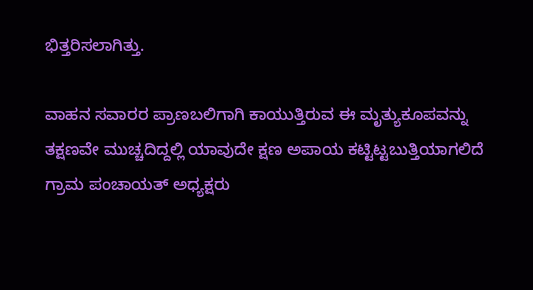ಭಿತ್ತರಿಸಲಾಗಿತ್ತು.

ವಾಹನ ಸವಾರರ ಪ್ರಾಣಬಲಿಗಾಗಿ ಕಾಯುತ್ತಿರುವ ಈ ಮೃತ್ಯುಕೂಪವನ್ನು ತಕ್ಷಣವೇ ಮುಚ್ಚದಿದ್ದಲ್ಲಿ ಯಾವುದೇ ಕ್ಷಣ ಅಪಾಯ ಕಟ್ಟಿಟ್ಟಬುತ್ತಿಯಾಗಲಿದೆ ಗ್ರಾಮ ಪಂಚಾಯತ್ ಅಧ್ಯಕ್ಷರು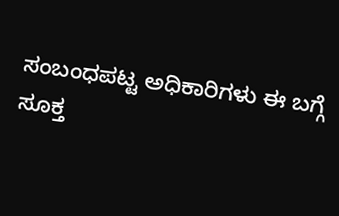ಸಂಬಂಧಪಟ್ಟ ಅಧಿಕಾರಿಗಳು ಈ ಬಗ್ಗೆ ಸೂಕ್ತ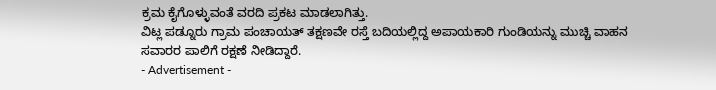ಕ್ರಮ ಕೈಗೊಳ್ಳುವಂತೆ ವರದಿ ಪ್ರಕಟ ಮಾಡಲಾಗಿತ್ತು.
ವಿಟ್ಲ ಪಡ್ನೂರು ಗ್ರಾಮ ಪಂಚಾಯತ್ ತಕ್ಷಣವೇ ರಸ್ತೆ ಬದಿಯಲ್ಲಿದ್ದ ಅಪಾಯಕಾರಿ ಗುಂಡಿಯನ್ನು ಮುಚ್ಚಿ ವಾಹನ ಸವಾರರ ಪಾಲಿಗೆ ರಕ್ಷಣೆ ನೀಡಿದ್ದಾರೆ.
- Advertisement -